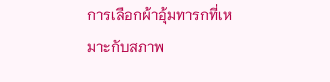การเลือกผ้าอุ้มทารกที่เหมาะกับสภาพ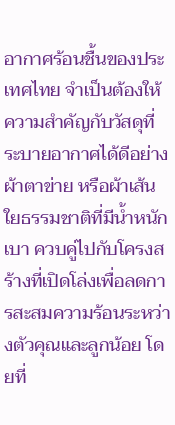อากาศร้อนชื้นของประเทศไทย จำเป็นต้องให้ความสำคัญกับวัสดุที่ระบายอากาศได้ดีอย่างผ้าตาข่าย หรือผ้าเส้นใยธรรมชาติที่มีน้ำหนักเบา ควบคู่ไปกับโครงสร้างที่เปิดโล่งเพื่อลดการสะสมความร้อนระหว่างตัวคุณและลูกน้อย โดยที่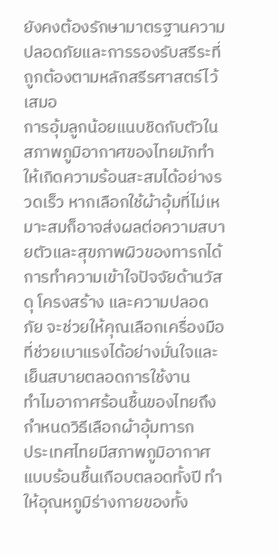ยังคงต้องรักษามาตรฐานความปลอดภัยและการรองรับสรีระที่ถูกต้องตามหลักสรีรศาสตร์ไว้เสมอ
การอุ้มลูกน้อยแนบชิดกับตัวในสภาพภูมิอากาศของไทยมักทำให้เกิดความร้อนสะสมได้อย่างรวดเร็ว หากเลือกใช้ผ้าอุ้มที่ไม่เหมาะสมก็อาจส่งผลต่อความสบายตัวและสุขภาพผิวของทารกได้ การทำความเข้าใจปัจจัยด้านวัสดุ โครงสร้าง และความปลอดภัย จะช่วยให้คุณเลือกเครื่องมือที่ช่วยเบาแรงได้อย่างมั่นใจและเย็นสบายตลอดการใช้งาน
ทำไมอากาศร้อนชื้นของไทยถึงกำหนดวิธีเลือกผ้าอุ้มทารก
ประเทศไทยมีสภาพภูมิอากาศแบบร้อนชื้นเกือบตลอดทั้งปี ทำให้อุณหภูมิร่างกายของทั้ง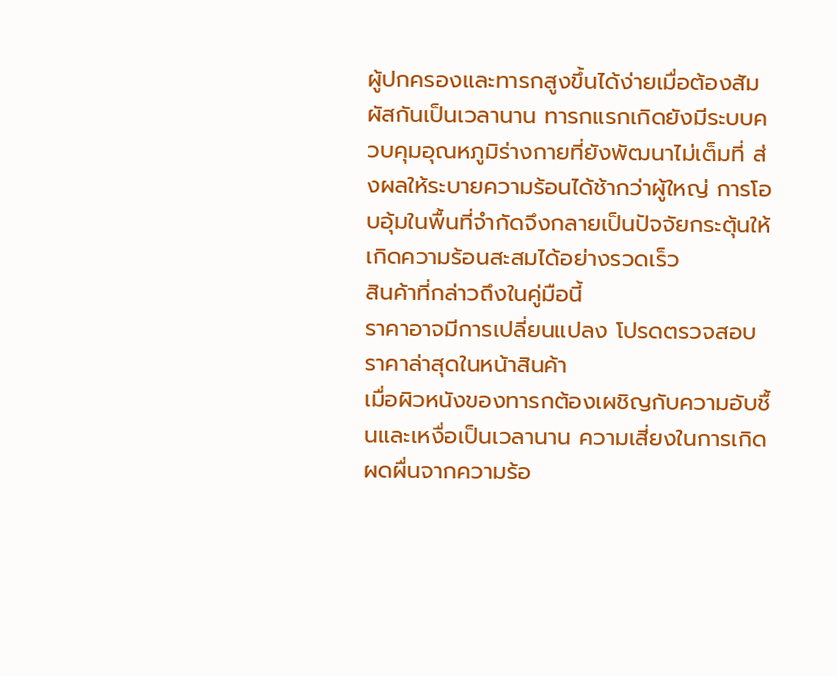ผู้ปกครองและทารกสูงขึ้นได้ง่ายเมื่อต้องสัมผัสกันเป็นเวลานาน ทารกแรกเกิดยังมีระบบควบคุมอุณหภูมิร่างกายที่ยังพัฒนาไม่เต็มที่ ส่งผลให้ระบายความร้อนได้ช้ากว่าผู้ใหญ่ การโอบอุ้มในพื้นที่จำกัดจึงกลายเป็นปัจจัยกระตุ้นให้เกิดความร้อนสะสมได้อย่างรวดเร็ว
สินค้าที่กล่าวถึงในคู่มือนี้
ราคาอาจมีการเปลี่ยนแปลง โปรดตรวจสอบราคาล่าสุดในหน้าสินค้า
เมื่อผิวหนังของทารกต้องเผชิญกับความอับชื้นและเหงื่อเป็นเวลานาน ความเสี่ยงในการเกิดผดผื่นจากความร้อ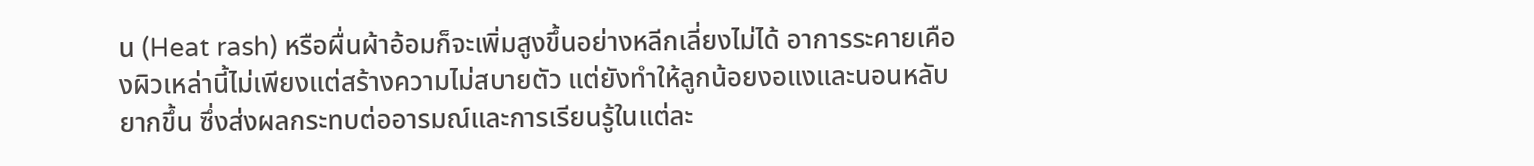น (Heat rash) หรือผื่นผ้าอ้อมก็จะเพิ่มสูงขึ้นอย่างหลีกเลี่ยงไม่ได้ อาการระคายเคืองผิวเหล่านี้ไม่เพียงแต่สร้างความไม่สบายตัว แต่ยังทำให้ลูกน้อยงอแงและนอนหลับยากขึ้น ซึ่งส่งผลกระทบต่ออารมณ์และการเรียนรู้ในแต่ละ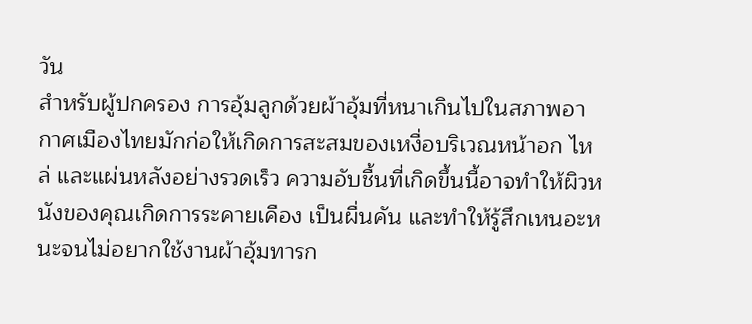วัน
สำหรับผู้ปกครอง การอุ้มลูกด้วยผ้าอุ้มที่หนาเกินไปในสภาพอากาศเมืองไทยมักก่อให้เกิดการสะสมของเหงื่อบริเวณหน้าอก ไหล่ และแผ่นหลังอย่างรวดเร็ว ความอับชื้นที่เกิดขึ้นนี้อาจทำให้ผิวหนังของคุณเกิดการระคายเคือง เป็นผื่นคัน และทำให้รู้สึกเหนอะหนะจนไม่อยากใช้งานผ้าอุ้มทารก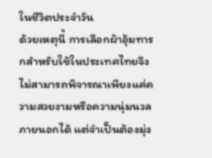ในชีวิตประจำวัน
ด้วยเหตุนี้ การเลือกผ้าอุ้มทารกสำหรับใช้ในประเทศไทยจึงไม่สามารถพิจารณาเพียงแค่ความสวยงามหรือความนุ่มนวลภายนอกได้ แต่จำเป็นต้องมุ่ง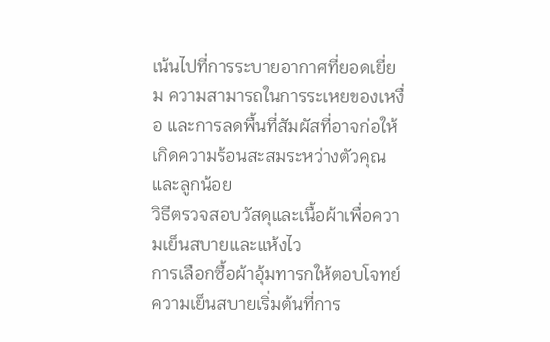เน้นไปที่การระบายอากาศที่ยอดเยี่ยม ความสามารถในการระเหยของเหงื่อ และการลดพื้นที่สัมผัสที่อาจก่อให้เกิดความร้อนสะสมระหว่างตัวคุณและลูกน้อย
วิธีตรวจสอบวัสดุและเนื้อผ้าเพื่อความเย็นสบายและแห้งไว
การเลือกซื้อผ้าอุ้มทารกให้ตอบโจทย์ความเย็นสบายเริ่มต้นที่การ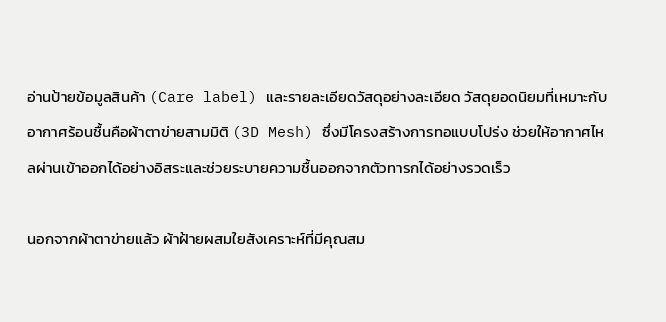อ่านป้ายข้อมูลสินค้า (Care label) และรายละเอียดวัสดุอย่างละเอียด วัสดุยอดนิยมที่เหมาะกับอากาศร้อนชื้นคือผ้าตาข่ายสามมิติ (3D Mesh) ซึ่งมีโครงสร้างการทอแบบโปร่ง ช่วยให้อากาศไหลผ่านเข้าออกได้อย่างอิสระและช่วยระบายความชื้นออกจากตัวทารกได้อย่างรวดเร็ว

นอกจากผ้าตาข่ายแล้ว ผ้าฝ้ายผสมใยสังเคราะห์ที่มีคุณสม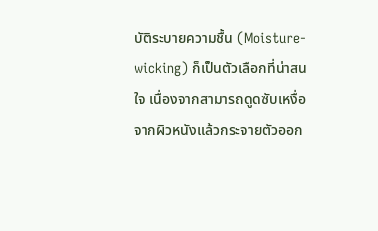บัติระบายความชื้น (Moisture-wicking) ก็เป็นตัวเลือกที่น่าสนใจ เนื่องจากสามารถดูดซับเหงื่อจากผิวหนังแล้วกระจายตัวออก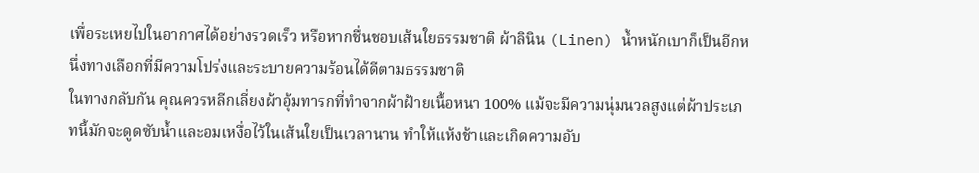เพื่อระเหยไปในอากาศได้อย่างรวดเร็ว หรือหากชื่นชอบเส้นใยธรรมชาติ ผ้าลินิน (Linen) น้ำหนักเบาก็เป็นอีกหนึ่งทางเลือกที่มีความโปร่งและระบายความร้อนได้ดีตามธรรมชาติ
ในทางกลับกัน คุณควรหลีกเลี่ยงผ้าอุ้มทารกที่ทำจากผ้าฝ้ายเนื้อหนา 100% แม้จะมีความนุ่มนวลสูงแต่ผ้าประเภทนี้มักจะดูดซับน้ำและอมเหงื่อไว้ในเส้นใยเป็นเวลานาน ทำให้แห้งช้าและเกิดความอับ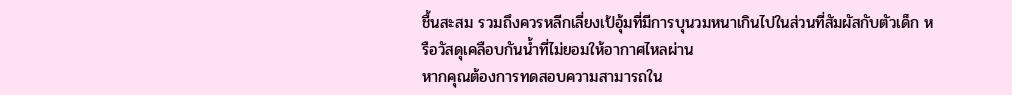ชื้นสะสม รวมถึงควรหลีกเลี่ยงเป้อุ้มที่มีการบุนวมหนาเกินไปในส่วนที่สัมผัสกับตัวเด็ก หรือวัสดุเคลือบกันน้ำที่ไม่ยอมให้อากาศไหลผ่าน
หากคุณต้องการทดสอบความสามารถใน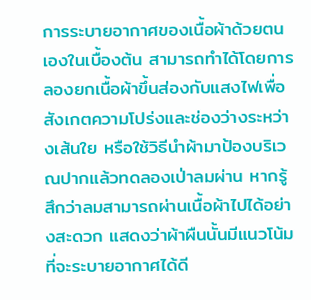การระบายอากาศของเนื้อผ้าด้วยตนเองในเบื้องต้น สามารถทำได้โดยการลองยกเนื้อผ้าขึ้นส่องกับแสงไฟเพื่อสังเกตความโปร่งและช่องว่างระหว่างเส้นใย หรือใช้วิธีนำผ้ามาป้องบริเวณปากแล้วทดลองเป่าลมผ่าน หากรู้สึกว่าลมสามารถผ่านเนื้อผ้าไปได้อย่างสะดวก แสดงว่าผ้าผืนนั้นมีแนวโน้มที่จะระบายอากาศได้ดี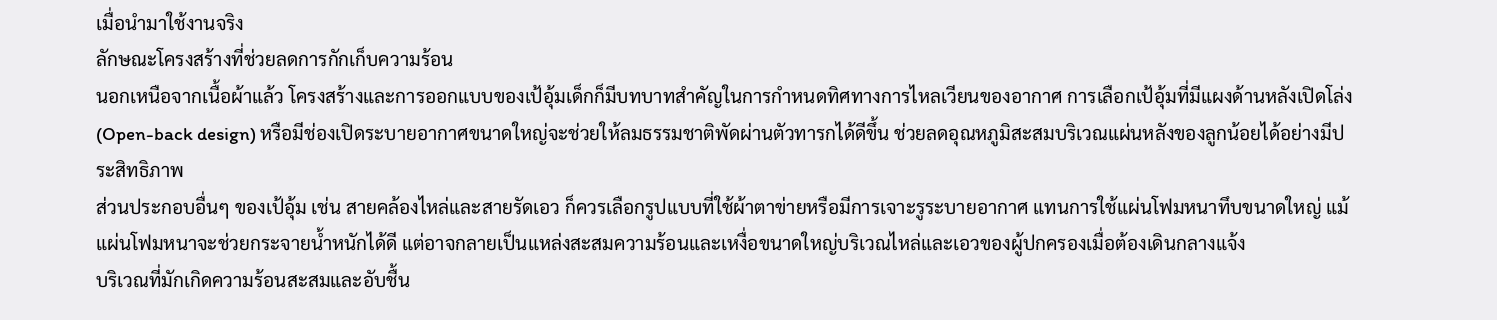เมื่อนำมาใช้งานจริง
ลักษณะโครงสร้างที่ช่วยลดการกักเก็บความร้อน
นอกเหนือจากเนื้อผ้าแล้ว โครงสร้างและการออกแบบของเป้อุ้มเด็กก็มีบทบาทสำคัญในการกำหนดทิศทางการไหลเวียนของอากาศ การเลือกเป้อุ้มที่มีแผงด้านหลังเปิดโล่ง (Open-back design) หรือมีช่องเปิดระบายอากาศขนาดใหญ่จะช่วยให้ลมธรรมชาติพัดผ่านตัวทารกได้ดีขึ้น ช่วยลดอุณหภูมิสะสมบริเวณแผ่นหลังของลูกน้อยได้อย่างมีประสิทธิภาพ
ส่วนประกอบอื่นๆ ของเป้อุ้ม เช่น สายคล้องไหล่และสายรัดเอว ก็ควรเลือกรูปแบบที่ใช้ผ้าตาข่ายหรือมีการเจาะรูระบายอากาศ แทนการใช้แผ่นโฟมหนาทึบขนาดใหญ่ แม้แผ่นโฟมหนาจะช่วยกระจายน้ำหนักได้ดี แต่อาจกลายเป็นแหล่งสะสมความร้อนและเหงื่อขนาดใหญ่บริเวณไหล่และเอวของผู้ปกครองเมื่อต้องเดินกลางแจ้ง
บริเวณที่มักเกิดความร้อนสะสมและอับชื้น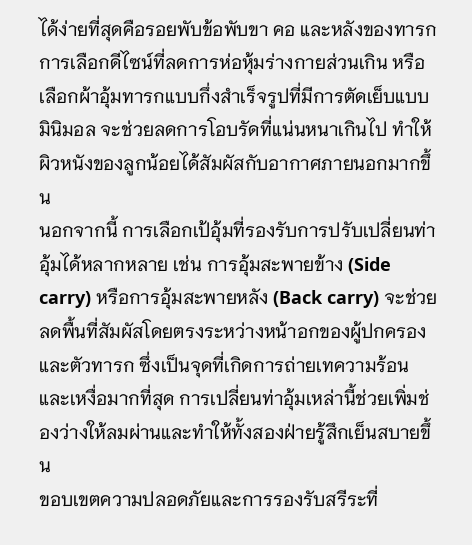ได้ง่ายที่สุดคือรอยพับข้อพับขา คอ และหลังของทารก การเลือกดีไซน์ที่ลดการห่อหุ้มร่างกายส่วนเกิน หรือเลือกผ้าอุ้มทารกแบบกึ่งสำเร็จรูปที่มีการตัดเย็บแบบมินิมอล จะช่วยลดการโอบรัดที่แน่นหนาเกินไป ทำให้ผิวหนังของลูกน้อยได้สัมผัสกับอากาศภายนอกมากขึ้น
นอกจากนี้ การเลือกเป้อุ้มที่รองรับการปรับเปลี่ยนท่าอุ้มได้หลากหลาย เช่น การอุ้มสะพายข้าง (Side carry) หรือการอุ้มสะพายหลัง (Back carry) จะช่วยลดพื้นที่สัมผัสโดยตรงระหว่างหน้าอกของผู้ปกครองและตัวทารก ซึ่งเป็นจุดที่เกิดการถ่ายเทความร้อนและเหงื่อมากที่สุด การเปลี่ยนท่าอุ้มเหล่านี้ช่วยเพิ่มช่องว่างให้ลมผ่านและทำให้ทั้งสองฝ่ายรู้สึกเย็นสบายขึ้น
ขอบเขตความปลอดภัยและการรองรับสรีระที่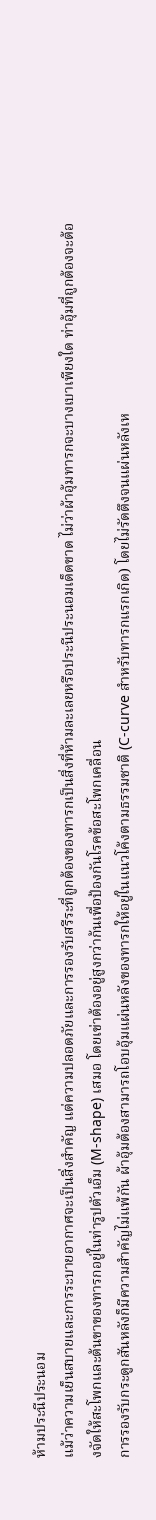ห้ามประนีประนอม
แม้ว่าความเย็นสบายและการระบายอากาศจะเป็นสิ่งสำคัญ แต่ความปลอดภัยและการรองรับสรีระที่ถูกต้องของทารกเป็นสิ่งที่ห้ามละเลยหรือประนีประนอมเด็ดขาด ไม่ว่าผ้าอุ้มทารกจะบางเบาเพียงใด ท่าอุ้มที่ถูกต้องจะต้องจัดให้สะโพกและต้นขาของทารกอยู่ในท่ารูปตัวเอ็ม (M-shape) เสมอ โดยเข่าต้องอยู่สูงกว่าก้นเพื่อป้องกันโรคข้อสะโพกเคลื่อน
การรองรับกระดูกสันหลังก็มีความสำคัญไม่แพ้กัน ผ้าอุ้มต้องสามารถโอบอุ้มแผ่นหลังของทารกให้อยู่ในแนวโค้งตามธรรมชาติ (C-curve สำหรับทารกแรกเกิด) โดยไม่รัดตึงจนแผ่นหลังเห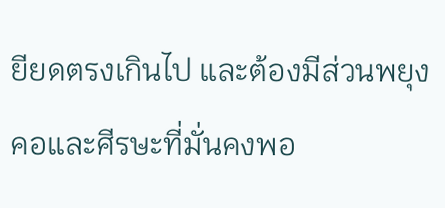ยียดตรงเกินไป และต้องมีส่วนพยุงคอและศีรษะที่มั่นคงพอ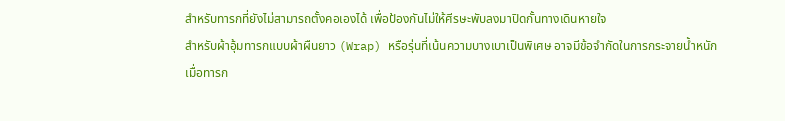สำหรับทารกที่ยังไม่สามารถตั้งคอเองได้ เพื่อป้องกันไม่ให้ศีรษะพับลงมาปิดกั้นทางเดินหายใจ
สำหรับผ้าอุ้มทารกแบบผ้าผืนยาว (Wrap) หรือรุ่นที่เน้นความบางเบาเป็นพิเศษ อาจมีข้อจำกัดในการกระจายน้ำหนักเมื่อทารก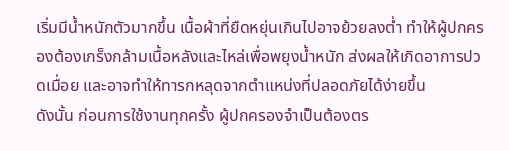เริ่มมีน้ำหนักตัวมากขึ้น เนื้อผ้าที่ยืดหยุ่นเกินไปอาจย้วยลงต่ำ ทำให้ผู้ปกครองต้องเกร็งกล้ามเนื้อหลังและไหล่เพื่อพยุงน้ำหนัก ส่งผลให้เกิดอาการปวดเมื่อย และอาจทำให้ทารกหลุดจากตำแหน่งที่ปลอดภัยได้ง่ายขึ้น
ดังนั้น ก่อนการใช้งานทุกครั้ง ผู้ปกครองจำเป็นต้องตร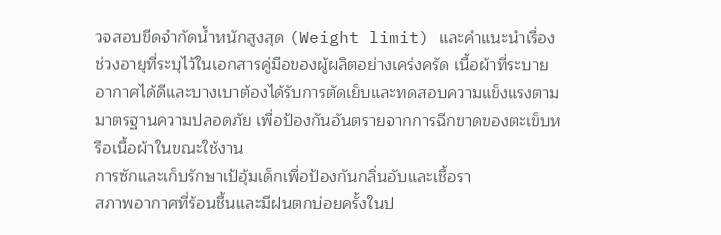วจสอบขีดจำกัดน้ำหนักสูงสุด (Weight limit) และคำแนะนำเรื่องช่วงอายุที่ระบุไว้ในเอกสารคู่มือของผู้ผลิตอย่างเคร่งครัด เนื้อผ้าที่ระบายอากาศได้ดีและบางเบาต้องได้รับการตัดเย็บและทดสอบความแข็งแรงตามมาตรฐานความปลอดภัย เพื่อป้องกันอันตรายจากการฉีกขาดของตะเข็บหรือเนื้อผ้าในขณะใช้งาน
การซักและเก็บรักษาเป้อุ้มเด็กเพื่อป้องกันกลิ่นอับและเชื้อรา
สภาพอากาศที่ร้อนชื้นและมีฝนตกบ่อยครั้งในป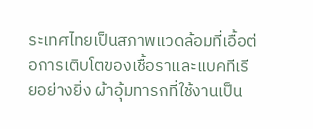ระเทศไทยเป็นสภาพแวดล้อมที่เอื้อต่อการเติบโตของเชื้อราและแบคทีเรียอย่างยิ่ง ผ้าอุ้มทารกที่ใช้งานเป็น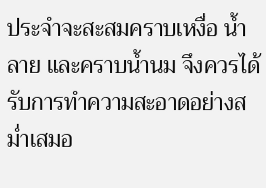ประจำจะสะสมคราบเหงื่อ น้ำลาย และคราบน้ำนม จึงควรได้รับการทำความสะอาดอย่างสม่ำเสมอ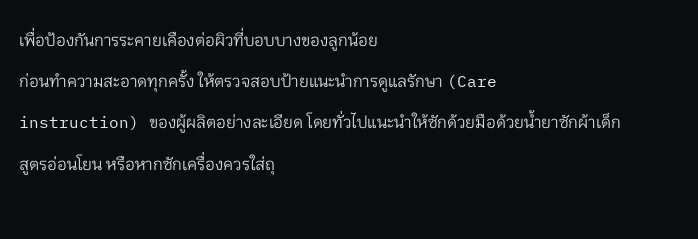เพื่อป้องกันการระคายเคืองต่อผิวที่บอบบางของลูกน้อย
ก่อนทำความสะอาดทุกครั้ง ให้ตรวจสอบป้ายแนะนำการดูแลรักษา (Care instruction) ของผู้ผลิตอย่างละเอียด โดยทั่วไปแนะนำให้ซักด้วยมือด้วยน้ำยาซักผ้าเด็กสูตรอ่อนโยน หรือหากซักเครื่องควรใส่ถุ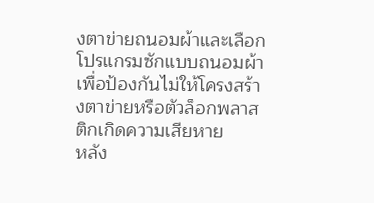งตาข่ายถนอมผ้าและเลือกโปรแกรมซักแบบถนอมผ้า เพื่อป้องกันไม่ให้โครงสร้างตาข่ายหรือตัวล็อกพลาสติกเกิดความเสียหาย
หลัง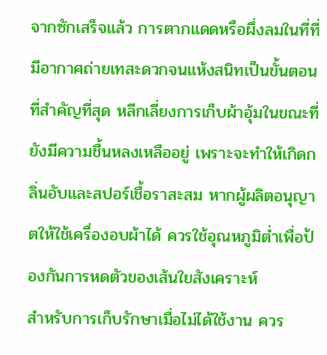จากซักเสร็จแล้ว การตากแดดหรือผึ่งลมในที่ที่มีอากาศถ่ายเทสะดวกจนแห้งสนิทเป็นขั้นตอนที่สำคัญที่สุด หลีกเลี่ยงการเก็บผ้าอุ้มในขณะที่ยังมีความชื้นหลงเหลืออยู่ เพราะจะทำให้เกิดกลิ่นอับและสปอร์เชื้อราสะสม หากผู้ผลิตอนุญาตให้ใช้เครื่องอบผ้าได้ ควรใช้อุณหภูมิต่ำเพื่อป้องกันการหดตัวของเส้นใยสังเคราะห์
สำหรับการเก็บรักษาเมื่อไม่ได้ใช้งาน ควร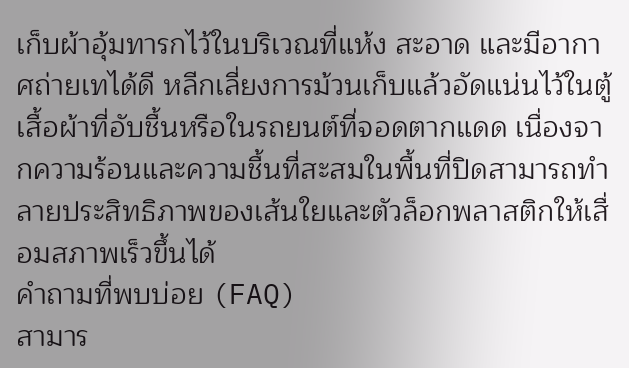เก็บผ้าอุ้มทารกไว้ในบริเวณที่แห้ง สะอาด และมีอากาศถ่ายเทได้ดี หลีกเลี่ยงการม้วนเก็บแล้วอัดแน่นไว้ในตู้เสื้อผ้าที่อับชื้นหรือในรถยนต์ที่จอดตากแดด เนื่องจากความร้อนและความชื้นที่สะสมในพื้นที่ปิดสามารถทำลายประสิทธิภาพของเส้นใยและตัวล็อกพลาสติกให้เสื่อมสภาพเร็วขึ้นได้
คำถามที่พบบ่อย (FAQ)
สามาร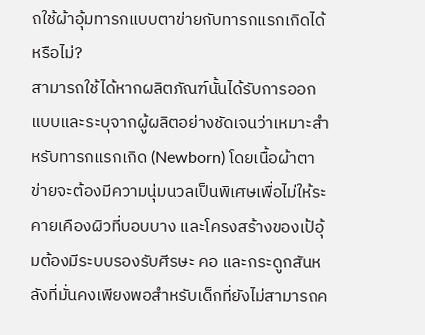ถใช้ผ้าอุ้มทารกแบบตาข่ายกับทารกแรกเกิดได้หรือไม่?
สามารถใช้ได้หากผลิตภัณฑ์นั้นได้รับการออกแบบและระบุจากผู้ผลิตอย่างชัดเจนว่าเหมาะสำหรับทารกแรกเกิด (Newborn) โดยเนื้อผ้าตาข่ายจะต้องมีความนุ่มนวลเป็นพิเศษเพื่อไม่ให้ระคายเคืองผิวที่บอบบาง และโครงสร้างของเป้อุ้มต้องมีระบบรองรับศีรษะ คอ และกระดูกสันหลังที่มั่นคงเพียงพอสำหรับเด็กที่ยังไม่สามารถค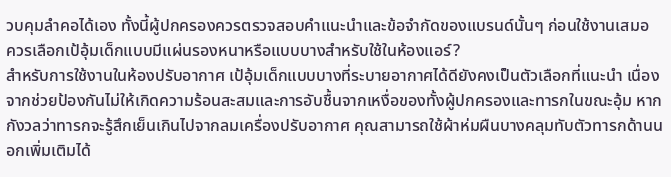วบคุมลำคอได้เอง ทั้งนี้ผู้ปกครองควรตรวจสอบคำแนะนำและข้อจำกัดของแบรนด์นั้นๆ ก่อนใช้งานเสมอ
ควรเลือกเป้อุ้มเด็กแบบมีแผ่นรองหนาหรือแบบบางสำหรับใช้ในห้องแอร์?
สำหรับการใช้งานในห้องปรับอากาศ เป้อุ้มเด็กแบบบางที่ระบายอากาศได้ดียังคงเป็นตัวเลือกที่แนะนำ เนื่องจากช่วยป้องกันไม่ให้เกิดความร้อนสะสมและการอับชื้นจากเหงื่อของทั้งผู้ปกครองและทารกในขณะอุ้ม หากกังวลว่าทารกจะรู้สึกเย็นเกินไปจากลมเครื่องปรับอากาศ คุณสามารถใช้ผ้าห่มผืนบางคลุมทับตัวทารกด้านนอกเพิ่มเติมได้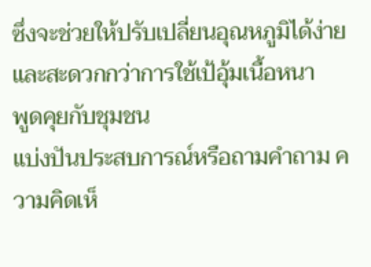ซึ่งจะช่วยให้ปรับเปลี่ยนอุณหภูมิได้ง่ายและสะดวกกว่าการใช้เป้อุ้มเนื้อหนา
พูดคุยกับชุมชน
แบ่งปันประสบการณ์หรือถามคำถาม ความคิดเห็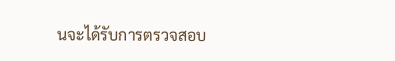นจะได้รับการตรวจสอบ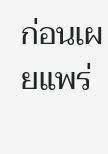ก่อนเผยแพร่